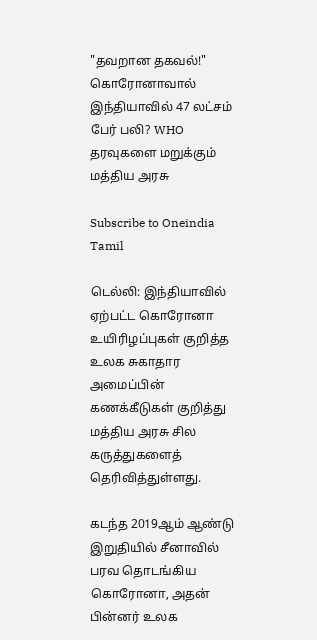"தவறான தகவல்!" கொரோனாவால் இந்தியாவில் 47 லட்சம் பேர் பலி? WHO தரவுகளை மறுக்கும் மத்திய அரசு

Subscribe to Oneindia Tamil

டெல்லி: இந்தியாவில் ஏற்பட்ட கொரோனா உயிரிழப்புகள் குறித்த உலக சுகாதார அமைப்பின் கணக்கீடுகள் குறித்து மத்திய அரசு சில கருத்துகளைத் தெரிவித்துள்ளது.

கடந்த 2019ஆம் ஆண்டு இறுதியில் சீனாவில் பரவ தொடங்கிய கொரோனா, அதன் பின்னர் உலக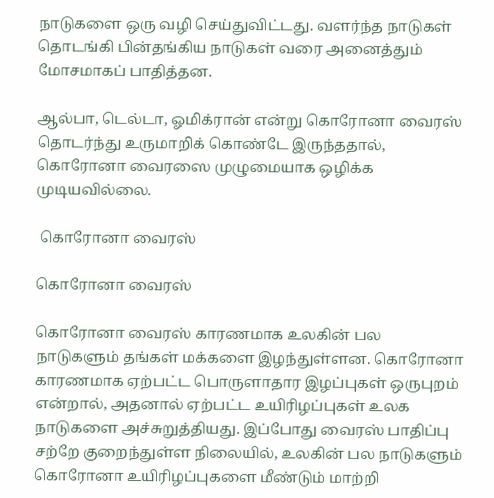நாடுகளை ஒரு வழி செய்துவிட்டது. வளர்ந்த நாடுகள் தொடங்கி பின்தங்கிய நாடுகள் வரை அனைத்தும் மோசமாகப் பாதித்தன.

ஆல்பா, டெல்டா, ஓமிக்ரான் என்று கொரோனா வைரஸ் தொடர்ந்து உருமாறிக் கொண்டே இருந்ததால், கொரோனா வைரஸை முழுமையாக ஒழிக்க முடியவில்லை.

 கொரோனா வைரஸ்

கொரோனா வைரஸ்

கொரோனா வைரஸ் காரணமாக உலகின் பல நாடுகளும் தங்கள் மக்களை இழந்துள்ளன. கொரோனா காரணமாக ஏற்பட்ட பொருளாதார இழப்புகள் ஒருபுறம் என்றால், அதனால் ஏற்பட்ட உயிரிழப்புகள் உலக நாடுகளை அச்சுறுத்தியது. இப்போது வைரஸ் பாதிப்பு சற்றே குறைந்துள்ள நிலையில், உலகின் பல நாடுகளும் கொரோனா உயிரிழப்புகளை மீண்டும் மாற்றி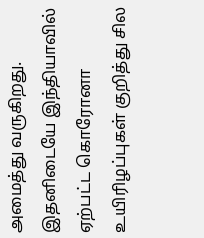அமைத்து வருகிறது. இதனிடையே இந்தியாவில் ஏற்பட்ட கொரோனா உயிரிழப்புகள் குறித்து சில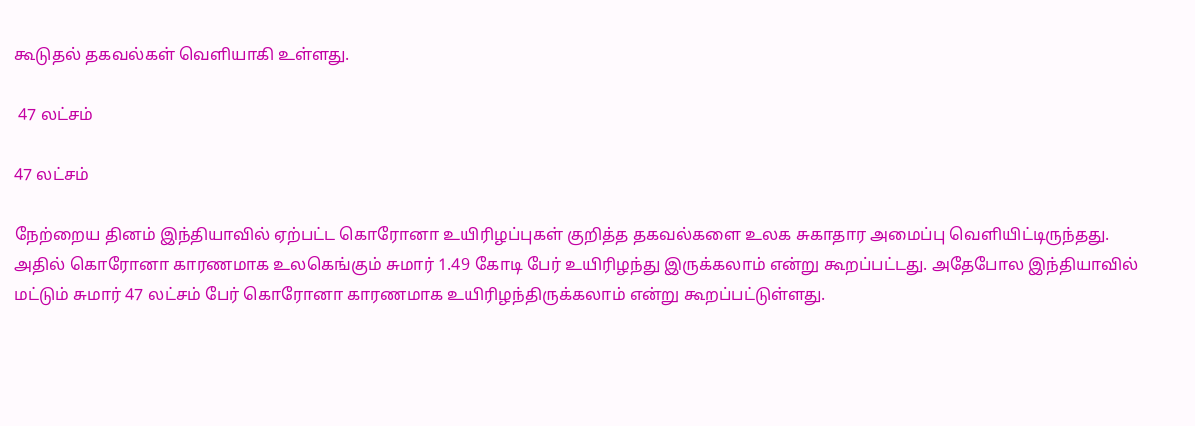கூடுதல் தகவல்கள் வெளியாகி உள்ளது.

 47 லட்சம்

47 லட்சம்

நேற்றைய தினம் இந்தியாவில் ஏற்பட்ட கொரோனா உயிரிழப்புகள் குறித்த தகவல்களை உலக சுகாதார அமைப்பு வெளியிட்டிருந்தது. அதில் கொரோனா காரணமாக உலகெங்கும் சுமார் 1.49 கோடி பேர் உயிரிழந்து இருக்கலாம் என்று கூறப்பட்டது. அதேபோல இந்தியாவில் மட்டும் சுமார் 47 லட்சம் பேர் கொரோனா காரணமாக உயிரிழந்திருக்கலாம் என்று கூறப்பட்டுள்ளது.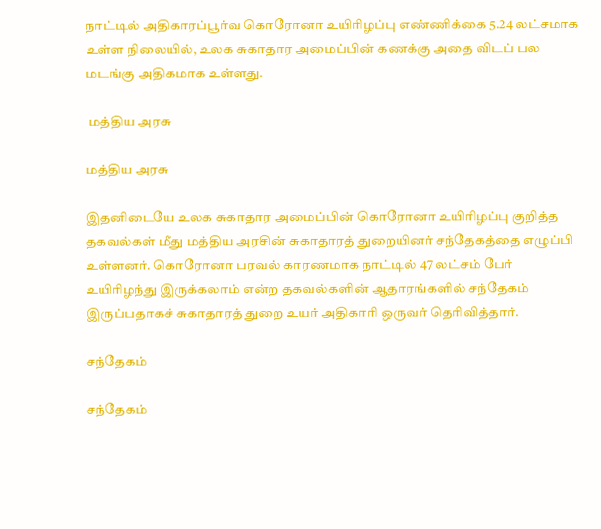நாட்டில் அதிகாரப்பூர்வ கொரோனா உயிரிழப்பு எண்ணிக்கை 5.24 லட்சமாக உள்ள நிலையில், உலக சுகாதார அமைப்பின் கணக்கு அதை விடப் பல மடங்கு அதிகமாக உள்ளது.

 மத்திய அரசு

மத்திய அரசு

இதனிடையே உலக சுகாதார அமைப்பின் கொரோனா உயிரிழப்பு குறித்த தகவல்கள் மீது மத்திய அரசின் சுகாதாரத் துறையினர் சந்தேகத்தை எழுப்பி உள்ளனர். கொரோனா பரவல் காரணமாக நாட்டில் 47 லட்சம் பேர் உயிரிழந்து இருக்கலாம் என்ற தகவல்களின் ஆதாரங்களில் சந்தேகம் இருப்பதாகச் சுகாதாரத் துறை உயர் அதிகாரி ஒருவர் தெரிவித்தார்.

சந்தேகம்

சந்தேகம்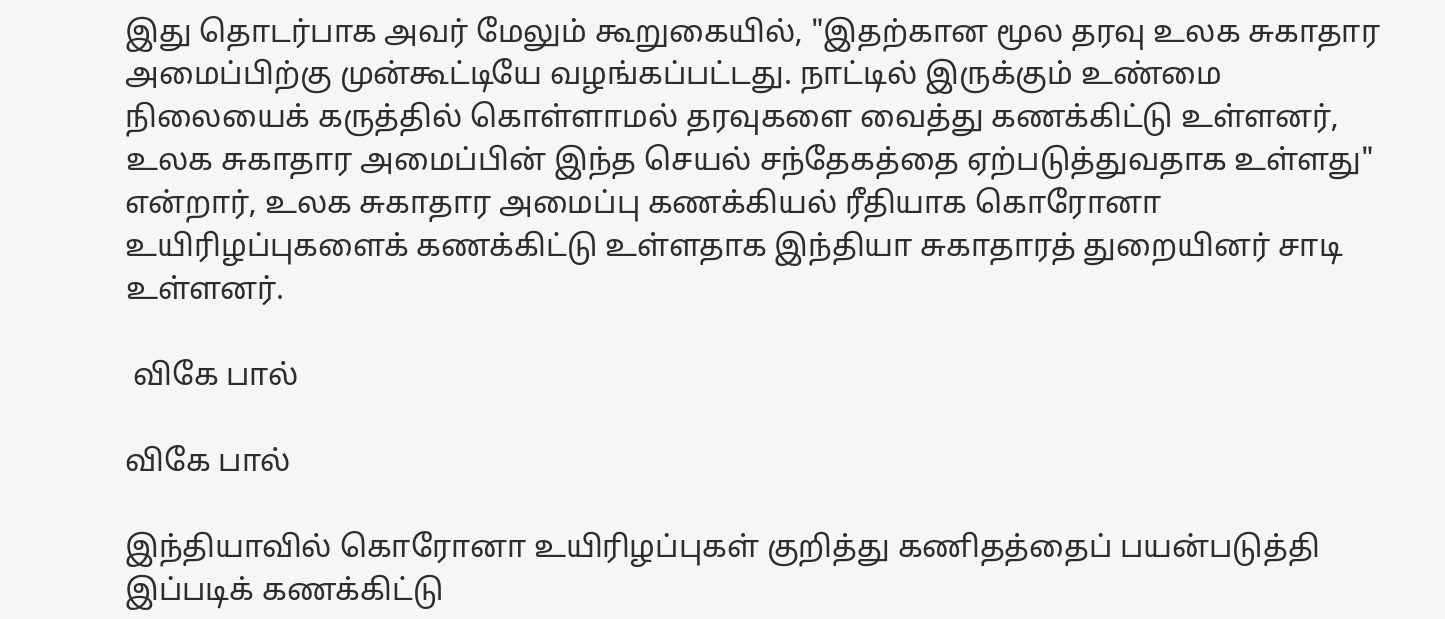இது தொடர்பாக அவர் மேலும் கூறுகையில், "இதற்கான மூல தரவு உலக சுகாதார அமைப்பிற்கு முன்கூட்டியே வழங்கப்பட்டது. நாட்டில் இருக்கும் உண்மை நிலையைக் கருத்தில் கொள்ளாமல் தரவுகளை வைத்து கணக்கிட்டு உள்ளனர், உலக சுகாதார அமைப்பின் இந்த செயல் சந்தேகத்தை ஏற்படுத்துவதாக உள்ளது" என்றார், உலக சுகாதார அமைப்பு கணக்கியல் ரீதியாக கொரோனா உயிரிழப்புகளைக் கணக்கிட்டு உள்ளதாக இந்தியா சுகாதாரத் துறையினர் சாடி உள்ளனர்.

 விகே பால்

விகே பால்

இந்தியாவில் கொரோனா உயிரிழப்புகள் குறித்து கணிதத்தைப் பயன்படுத்தி இப்படிக் கணக்கிட்டு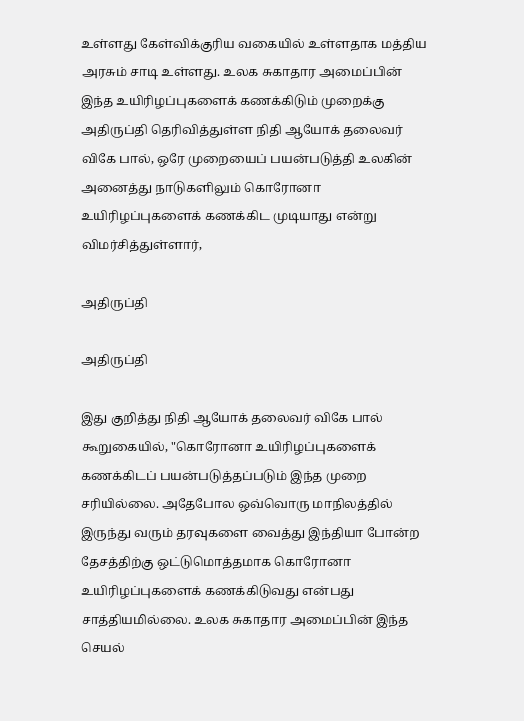உள்ளது கேள்விக்குரிய வகையில் உள்ளதாக மத்திய அரசும் சாடி உள்ளது. உலக சுகாதார அமைப்பின் இந்த உயிரிழப்புகளைக் கணக்கிடும் முறைக்கு அதிருப்தி தெரிவித்துள்ள நிதி ஆயோக் தலைவர் விகே பால், ஒரே முறையைப் பயன்படுத்தி உலகின் அனைத்து நாடுகளிலும் கொரோனா உயிரிழப்புகளைக் கணக்கிட முடியாது என்று விமர்சித்துள்ளார்,

அதிருப்தி

அதிருப்தி

இது குறித்து நிதி ஆயோக் தலைவர் விகே பால் கூறுகையில், "கொரோனா உயிரிழப்புகளைக் கணக்கிடப் பயன்படுத்தப்படும் இந்த முறை சரியில்லை. அதேபோல ஒவ்வொரு மாநிலத்தில் இருந்து வரும் தரவுகளை வைத்து இந்தியா போன்ற தேசத்திற்கு ஒட்டுமொத்தமாக கொரோனா உயிரிழப்புகளைக் கணக்கிடுவது என்பது சாத்தியமில்லை. உலக சுகாதார அமைப்பின் இந்த செயல்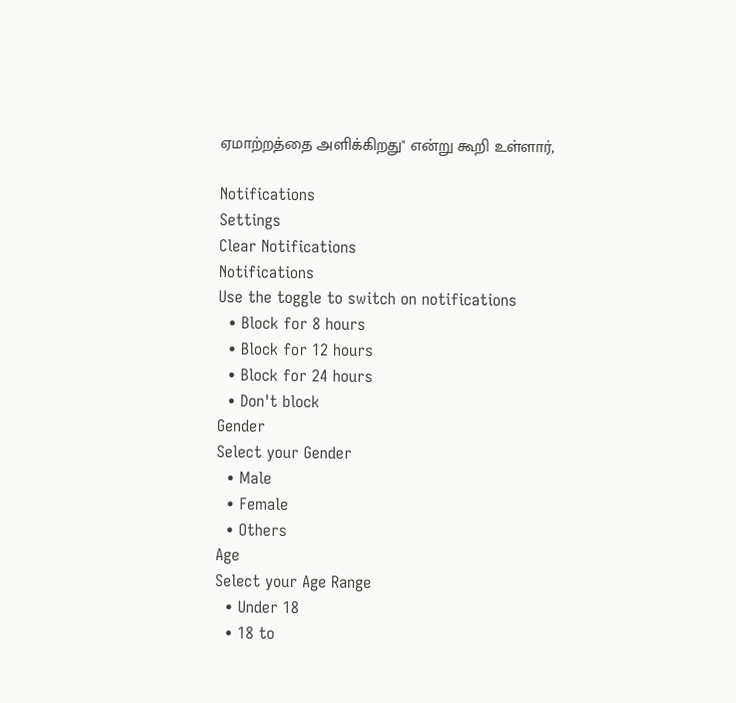ஏமாற்றத்தை அளிக்கிறது" என்று கூறி உள்ளார்,

Notifications
Settings
Clear Notifications
Notifications
Use the toggle to switch on notifications
  • Block for 8 hours
  • Block for 12 hours
  • Block for 24 hours
  • Don't block
Gender
Select your Gender
  • Male
  • Female
  • Others
Age
Select your Age Range
  • Under 18
  • 18 to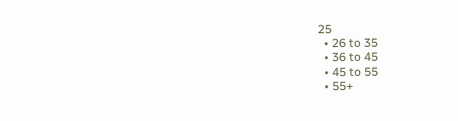25
  • 26 to 35
  • 36 to 45
  • 45 to 55
  • 55+